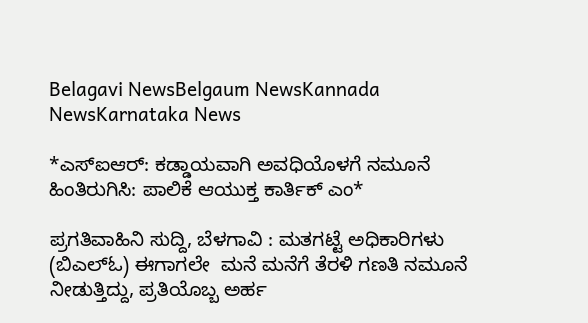Belagavi NewsBelgaum NewsKannada NewsKarnataka News

*ಎಸ್ಐಆರ್: ಕಡ್ಡಾಯವಾಗಿ ಅವಧಿಯೊಳಗೆ ನಮೂನೆ ಹಿಂತಿರುಗಿಸಿ: ಪಾಲಿಕೆ ಆಯುಕ್ತ ಕಾರ್ತಿಕ್ ಎಂ*

ಪ್ರಗತಿವಾಹಿನಿ ಸುದ್ದಿ, ಬೆಳಗಾವಿ : ಮತಗಟ್ಟೆ ಅಧಿಕಾರಿಗಳು (ಬಿಎಲ್ಓ) ಈಗಾಗಲೇ  ಮನೆ ಮನೆಗೆ ತೆರಳಿ ಗಣತಿ ನಮೂನೆ ನೀಡುತ್ತಿದ್ದು, ಪ್ರತಿಯೊಬ್ಬ ಅರ್ಹ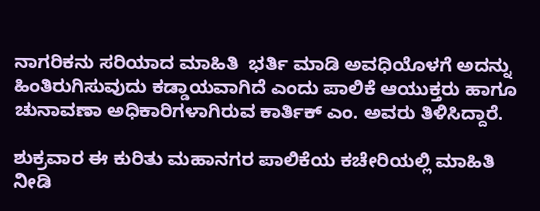ನಾಗರಿಕನು ಸರಿಯಾದ ಮಾಹಿತಿ  ಭರ್ತಿ ಮಾಡಿ ಅವಧಿಯೊಳಗೆ ಅದನ್ನು ಹಿಂತಿರುಗಿಸುವುದು ಕಡ್ಡಾಯವಾಗಿದೆ ಎಂದು ಪಾಲಿಕೆ ಆಯುಕ್ತರು ಹಾಗೂ ಚುನಾವಣಾ ಅಧಿಕಾರಿಗಳಾಗಿರುವ ಕಾರ್ತಿಕ್ ಎಂ. ಅವರು ತಿಳಿಸಿದ್ದಾರೆ.

ಶುಕ್ರವಾರ ಈ ಕುರಿತು ಮಹಾನಗರ ಪಾಲಿಕೆಯ ಕಚೇರಿಯಲ್ಲಿ ಮಾಹಿತಿ ನೀಡಿ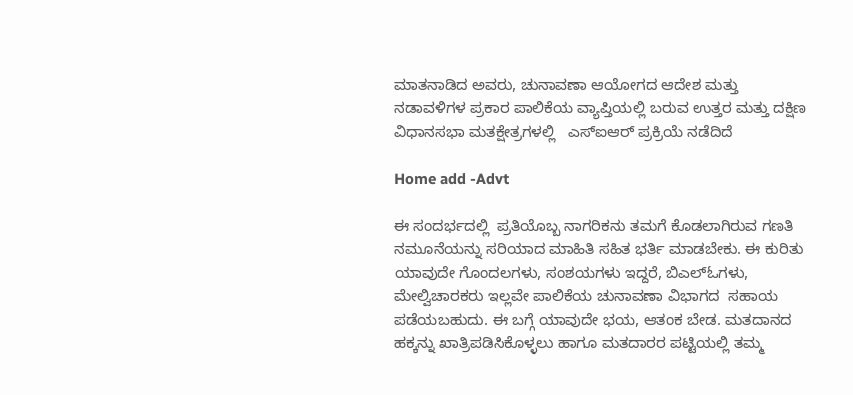ಮಾತನಾಡಿದ ಅವರು, ಚುನಾವಣಾ ಆಯೋಗದ ಆದೇಶ ಮತ್ತು ನಡಾವಳಿಗಳ ಪ್ರಕಾರ ಪಾಲಿಕೆಯ ವ್ಯಾಪ್ತಿಯಲ್ಲಿ ಬರುವ ಉತ್ತರ ಮತ್ತು ದಕ್ಷಿಣ ವಿಧಾನಸಭಾ ಮತಕ್ಷೇತ್ರಗಳಲ್ಲಿ   ಎಸ್ಐಆರ್ ಪ್ರಕ್ರಿಯೆ ನಡೆದಿದೆ

Home add -Advt

ಈ ಸಂದರ್ಭದಲ್ಲಿ  ಪ್ರತಿಯೊಬ್ಬ ನಾಗರಿಕನು ತಮಗೆ ಕೊಡಲಾಗಿರುವ ಗಣತಿ ನಮೂನೆಯನ್ನು ಸರಿಯಾದ ಮಾಹಿತಿ ಸಹಿತ ಭರ್ತಿ ಮಾಡಬೇಕು. ಈ ಕುರಿತು ಯಾವುದೇ ಗೊಂದಲಗಳು, ಸಂಶಯಗಳು ಇದ್ದರೆ, ಬಿಎಲ್ಓಗಳು, ಮೇಲ್ವಿಚಾರಕರು ಇಲ್ಲವೇ ಪಾಲಿಕೆಯ ಚುನಾವಣಾ ವಿಭಾಗದ  ಸಹಾಯ ಪಡೆಯಬಹುದು. ಈ ಬಗ್ಗೆ ಯಾವುದೇ ಭಯ, ಆತಂಕ ಬೇಡ. ಮತದಾನದ ಹಕ್ಕನ್ನು ಖಾತ್ರಿಪಡಿಸಿಕೊಳ್ಳಲು ಹಾಗೂ ಮತದಾರರ ಪಟ್ಟಿಯಲ್ಲಿ ತಮ್ಮ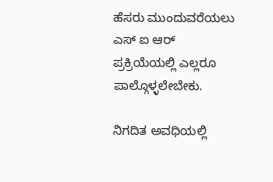ಹೆಸರು ಮುಂದುವರೆಯಲು ಎಸ್ ಐ ಆರ್ ಪ್ರಕ್ರಿಯೆಯಲ್ಲಿ ಎಲ್ಲರೂ ಪಾಲ್ಗೊಳ್ಳಲೇಬೇಕು.

ನಿಗದಿತ ಅವಧಿಯಲ್ಲಿ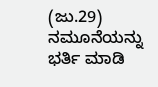(ಜು.29) ನಮೂನೆಯನ್ನು ಭರ್ತಿ ಮಾಡಿ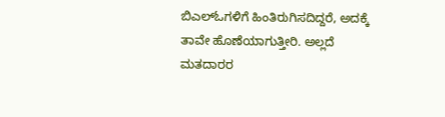ಬಿಎಲ್ಓಗಳಿಗೆ ಹಿಂತಿರುಗಿಸದಿದ್ದರೆ, ಅದಕ್ಕೆ ತಾವೇ ಹೊಣೆಯಾಗುತ್ತೀರಿ. ಅಲ್ಲದೆ ಮತದಾರರ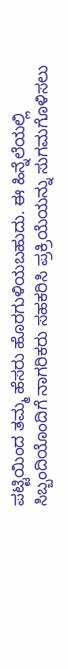ಪಟ್ಟಿಯಿಂದ ತಮ್ಮ ಹೆಸರು ಹೊರಗುಳಿಯಬಹುದು. ಈ ಹಿನ್ನೆಲೆಯಲ್ಲಿ ಸಿಬ್ಬಂದಿಯೊಂದಿಗೆ ನಾಗರಿಕರು ಸಹಕರಿಸಿ ಪ್ರಕ್ರಿಯೆಯನ್ನು ಸುಗಮಗೊಳಿಸಲು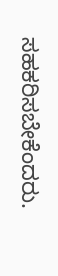ಸಹಕರಿಸಬೇಕೆಂದರು.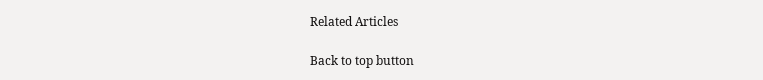Related Articles

Back to top button